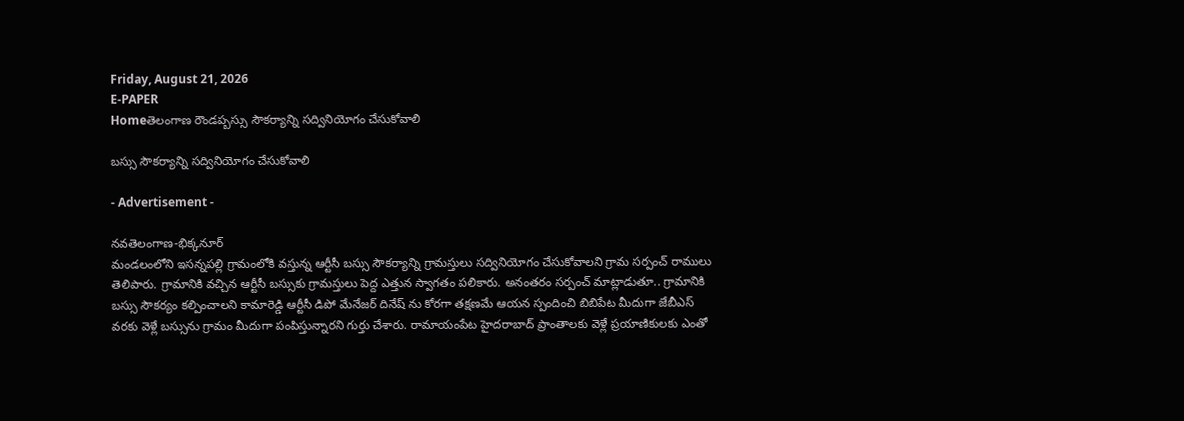Friday, August 21, 2026
E-PAPER
Homeతెలంగాణ రౌండప్బస్సు సౌకర్యాన్ని సద్వినియోగం చేసుకోవాలి

బస్సు సౌకర్యాన్ని సద్వినియోగం చేసుకోవాలి

- Advertisement -

నవతెలంగాణ-భిక్కనూర్
మండలంలోని ఇసన్నపల్లి గ్రామంలోకి వస్తున్న ఆర్టీసీ బస్సు సౌకర్యాన్ని గ్రామస్తులు సద్వినియోగం చేసుకోవాలని గ్రామ సర్పంచ్ రాములు తెలిపారు. గ్రామానికి వచ్చిన ఆర్టీసీ బస్సుకు గ్రామస్తులు పెద్ద ఎత్తున స్వాగతం పలికారు. అనంతరం సర్పంచ్ మాట్లాడుతూ.. గ్రామానికి బస్సు సౌకర్యం కల్పించాలని కామారెడ్డి ఆర్టీసీ డిపో మేనేజర్ దినేష్ ను కోరగా తక్షణమే ఆయన స్పందించి బిబిపేట మీదుగా జేబీఎస్ వరకు వెళ్లే బస్సును గ్రామం మీదుగా పంపిస్తున్నారని గుర్తు చేశారు. రామాయంపేట హైదరాబాద్ ప్రాంతాలకు వెళ్లే ప్రయాణికులకు ఎంతో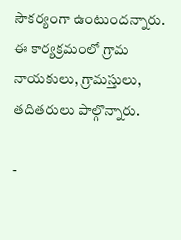సౌకర్యంగా ఉంటుందన్నారు‌. ఈ కార్యక్రమంలో గ్రామ నాయకులు, గ్రామస్తులు, తదితరులు పాల్గొన్నారు.

-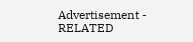Advertisement -
RELATED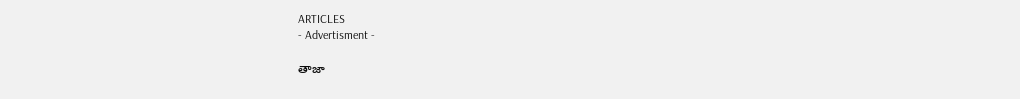ARTICLES
- Advertisment -

తాజా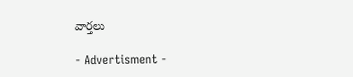వార్తలు

- Advertisment -